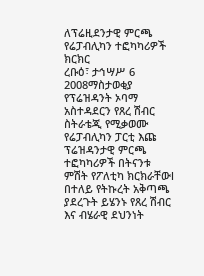ለፕሬዚደንታዊ ምርጫ የሬፓብሊካን ተፎካካሪዎች ክርክር
ረቡዕ፣ ታኅሣሥ 6 2008ማስታወቂያ
የፕሬዝዳንት ኦባማ አስተዳደርን የጸረ ሽብር ስትራቴጂ የሚቃወሙ የሬፓብሊካን ፓርቲ እጩ ፕሬዝዳንታዊ ምርጫ ተፎካካሪዎች በትናንቱ ምሽት የፖለቲካ ክርክራቸውl በተለይ የትኩረት አቅጣጫ ያደረጉት ይሄንኑ የጸረ ሽብር እና ብሄራዊ ደህንነት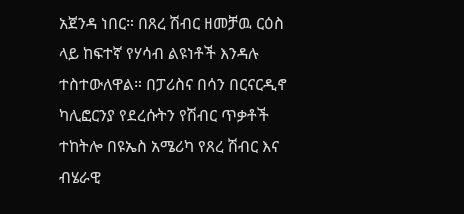አጀንዳ ነበር። በጸረ ሽብር ዘመቻዉ ርዕስ ላይ ከፍተኛ የሃሳብ ልዩነቶች እንዳሉ ተስተውለዋል። በፓሪስና በሳን በርናርዲኖ ካሊፎርንያ የደረሱትን የሽብር ጥቃቶች ተከትሎ በዩኤስ አሜሪካ የጸረ ሽብር እና ብሄራዊ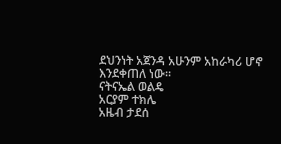ደህንነት አጀንዳ አሁንም አከራካሪ ሆኖ እንደቀጠለ ነው።
ናትናኤል ወልዴ
አርያም ተክሌ
አዜብ ታደሰ